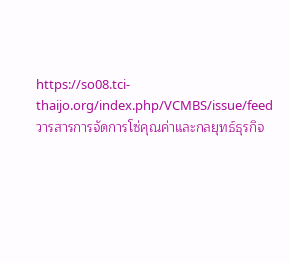https://so08.tci-thaijo.org/index.php/VCMBS/issue/feed วารสารการจัดการโซ่คุณค่าและกลยุทธ์ธุรกิจ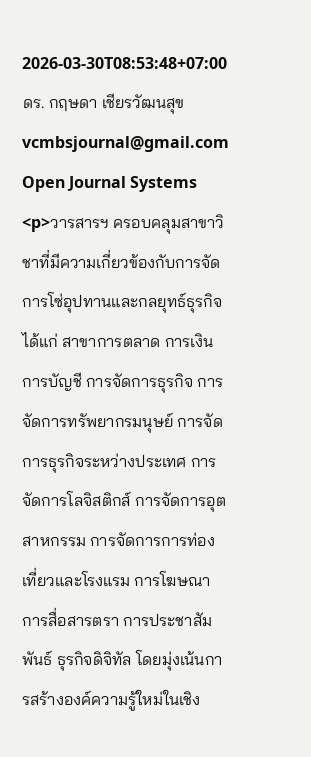2026-03-30T08:53:48+07:00 ดร. กฤษดา เชียรวัฒนสุข vcmbsjournal@gmail.com Open Journal Systems <p>วารสารฯ ครอบคลุมสาขาวิชาที่มีความเกี่ยวข้องกับการจัดการโซ่อุปทานและกลยุทธ์ธุรกิจ ได้แก่ สาขาการตลาด การเงิน การบัญชี การจัดการธุรกิจ การจัดการทรัพยากรมนุษย์ การจัดการธุรกิจระหว่างประเทศ การจัดการโลจิสติกส์ การจัดการอุตสาหกรรม การจัดการการท่องเที่ยวและโรงแรม การโฆษณา การสื่อสารตรา การประชาสัมพันธ์ ธุรกิจดิจิทัล โดยมุ่งเน้นการสร้างองค์ความรู้ใหม่ในเชิง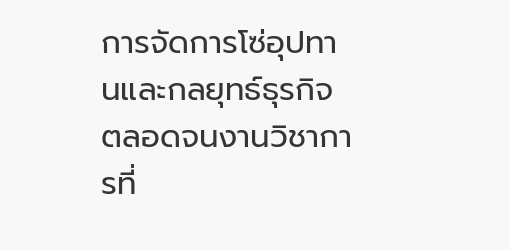การจัดการโซ่อุปทานและกลยุทธ์ธุรกิจ ตลอดจนงานวิชาการที่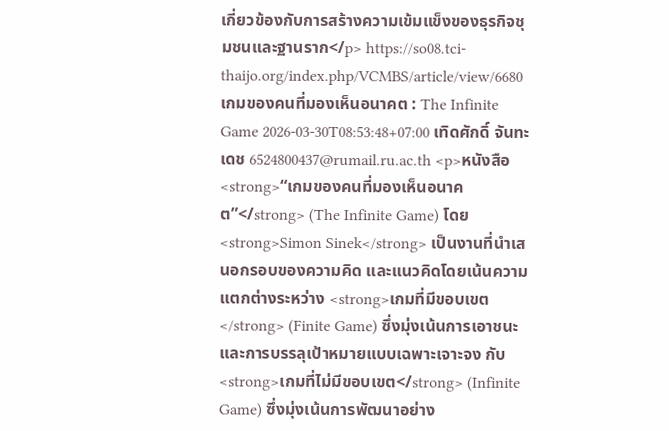เกี่ยวข้องกับการสร้างความเข้มแข็งของธุรกิจชุมชนและฐานราก</p> https://so08.tci-thaijo.org/index.php/VCMBS/article/view/6680 เกมของคนที่มองเห็นอนาคต : The Infinite Game 2026-03-30T08:53:48+07:00 เทิดศักดิ์ จันทะเดช 6524800437@rumail.ru.ac.th <p>หนังสือ <strong>“เกมของคนที่มองเห็นอนาคต”</strong> (The Infinite Game) โดย <strong>Simon Sinek</strong> เป็นงานที่นำเสนอกรอบของความคิด และแนวคิดโดยเน้นความแตกต่างระหว่าง <strong>เกมที่มีขอบเขต</strong> (Finite Game) ซึ่งมุ่งเน้นการเอาชนะและการบรรลุเป้าหมายแบบเฉพาะเจาะจง กับ <strong>เกมที่ไม่มีขอบเขต</strong> (Infinite Game) ซึ่งมุ่งเน้นการพัฒนาอย่าง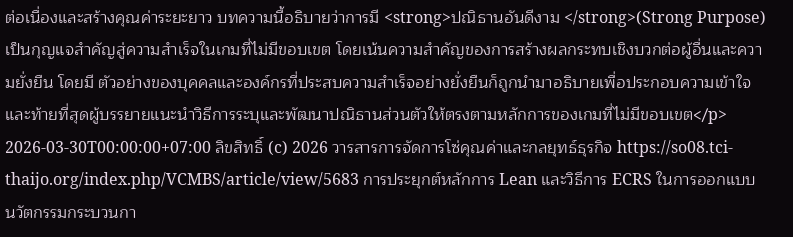ต่อเนื่องและสร้างคุณค่าระยะยาว บทความนี้อธิบายว่าการมี <strong>ปณิธานอันดีงาม </strong>(Strong Purpose) เป็นกุญแจสำคัญสู่ความสำเร็จในเกมที่ไม่มีขอบเขต โดยเน้นความสำคัญของการสร้างผลกระทบเชิงบวกต่อผู้อื่นและความยั่งยืน โดยมี ตัวอย่างของบุคคลและองค์กรที่ประสบความสำเร็จอย่างยั่งยืนก็ถูกนำมาอธิบายเพื่อประกอบความเข้าใจ และท้ายที่สุดผู้บรรยายแนะนำวิธีการระบุและพัฒนาปณิธานส่วนตัวให้ตรงตามหลักการของเกมที่ไม่มีขอบเขต</p> 2026-03-30T00:00:00+07:00 ลิขสิทธิ์ (c) 2026 วารสารการจัดการโซ่คุณค่าและกลยุทธ์ธุรกิจ https://so08.tci-thaijo.org/index.php/VCMBS/article/view/5683 การประยุกต์หลักการ Lean และวิธีการ ECRS ในการออกแบบนวัตกรรมกระบวนกา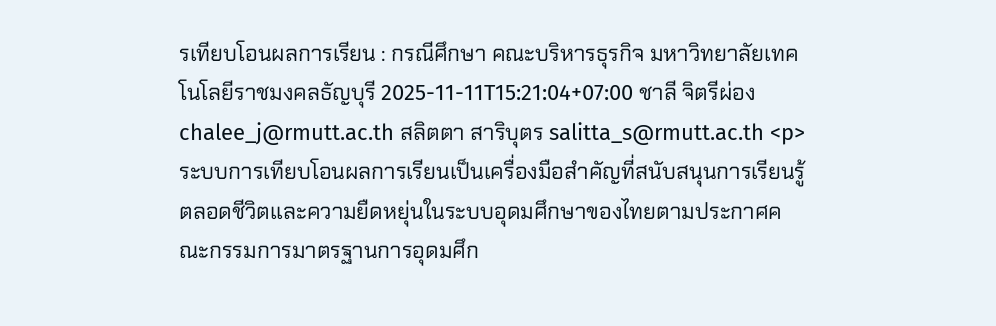รเทียบโอนผลการเรียน : กรณีศึกษา คณะบริหารธุรกิจ มหาวิทยาลัยเทคโนโลยีราชมงคลธัญบุรี 2025-11-11T15:21:04+07:00 ชาลี จิตรีผ่อง chalee_j@rmutt.ac.th สลิตตา สาริบุตร salitta_s@rmutt.ac.th <p>ระบบการเทียบโอนผลการเรียนเป็นเครื่องมือสำคัญที่สนับสนุนการเรียนรู้ตลอดชีวิตและความยืดหยุ่นในระบบอุดมศึกษาของไทยตามประกาศคณะกรรมการมาตรฐานการอุดมศึก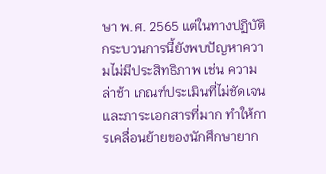ษา พ.ศ. 2565 แต่ในทางปฏิบัติ กระบวนการนี้ยังพบปัญหาความไม่มีประสิทธิภาพ เช่น ความล่าช้า เกณฑ์ประเมินที่ไม่ชัดเจน และภาระเอกสารที่มาก ทำให้การเคลื่อนย้ายของนักศึกษายาก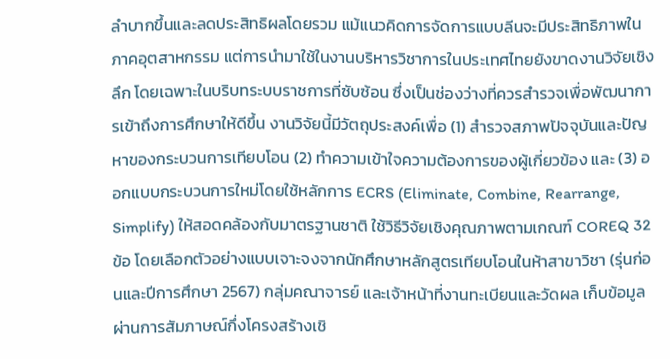ลำบากขึ้นและลดประสิทธิผลโดยรวม แม้แนวคิดการจัดการแบบลีนจะมีประสิทธิภาพในภาคอุตสาหกรรม แต่การนำมาใช้ในงานบริหารวิชาการในประเทศไทยยังขาดงานวิจัยเชิงลึก โดยเฉพาะในบริบทระบบราชการที่ซับซ้อน ซึ่งเป็นช่องว่างที่ควรสำรวจเพื่อพัฒนาการเข้าถึงการศึกษาให้ดีขึ้น งานวิจัยนี้มีวัตถุประสงค์เพื่อ (1) สำรวจสภาพปัจจุบันและปัญหาของกระบวนการเทียบโอน (2) ทำความเข้าใจความต้องการของผู้เกี่ยวข้อง และ (3) ออกแบบกระบวนการใหม่โดยใช้หลักการ ECRS (Eliminate, Combine, Rearrange, Simplify) ให้สอดคล้องกับมาตรฐานชาติ ใช้วิธีวิจัยเชิงคุณภาพตามเกณฑ์ COREQ 32 ข้อ โดยเลือกตัวอย่างแบบเจาะจงจากนักศึกษาหลักสูตรเทียบโอนในห้าสาขาวิชา (รุ่นก่อนและปีการศึกษา 2567) กลุ่มคณาจารย์ และเจ้าหน้าที่งานทะเบียนและวัดผล เก็บข้อมูลผ่านการสัมภาษณ์กึ่งโครงสร้างเชิ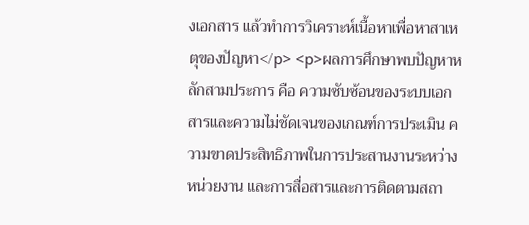งเอกสาร แล้วทำการวิเคราะห์เนื้อหาเพื่อหาสาเหตุของปัญหา</p> <p>ผลการศึกษาพบปัญหาหลักสามประการ คือ ความซับซ้อนของระบบเอกสารและความไม่ชัดเจนของเกณฑ์การประเมิน ความขาดประสิทธิภาพในการประสานงานระหว่างหน่วยงาน และการสื่อสารและการติดตามสถา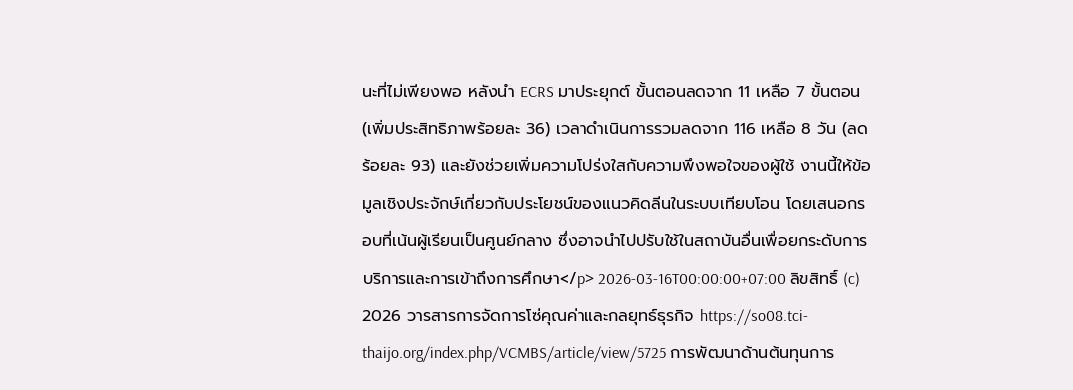นะที่ไม่เพียงพอ หลังนำ ECRS มาประยุกต์ ขั้นตอนลดจาก 11 เหลือ 7 ขั้นตอน (เพิ่มประสิทธิภาพร้อยละ 36) เวลาดำเนินการรวมลดจาก 116 เหลือ 8 วัน (ลดร้อยละ 93) และยังช่วยเพิ่มความโปร่งใสกับความพึงพอใจของผู้ใช้ งานนี้ให้ข้อมูลเชิงประจักษ์เกี่ยวกับประโยชน์ของแนวคิดลีนในระบบเทียบโอน โดยเสนอกรอบที่เน้นผู้เรียนเป็นศูนย์กลาง ซึ่งอาจนำไปปรับใช้ในสถาบันอื่นเพื่อยกระดับการบริการและการเข้าถึงการศึกษา</p> 2026-03-16T00:00:00+07:00 ลิขสิทธิ์ (c) 2026 วารสารการจัดการโซ่คุณค่าและกลยุทธ์ธุรกิจ https://so08.tci-thaijo.org/index.php/VCMBS/article/view/5725 การพัฒนาด้านต้นทุนการ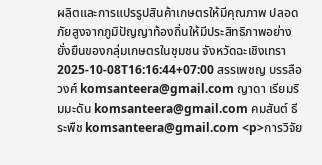ผลิตและการแปรรูปสินค้าเกษตรให้มีคุณภาพ ปลอดภัยสูงจากภูมิปัญญาท้องถิ่นให้มีประสิทธิภาพอย่างยั่งยืนของกลุ่มเกษตรในชุมชน จังหวัดฉะเชิงเทรา 2025-10-08T16:16:44+07:00 สรรเพชญ บรรลือวงศ์ komsanteera@gmail.com ญาดา เรียมริมมะดัน komsanteera@gmail.com คมสันต์ ธีระพืช komsanteera@gmail.com <p>การวิจัย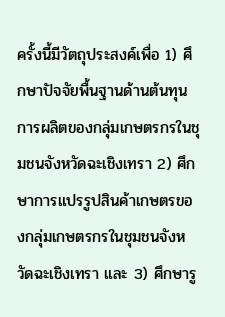ครั้งนี้มีวัตถุประสงค์เพื่อ 1) ศึกษาปัจจัยพื้นฐานด้านต้นทุนการผลิตของกลุ่มเกษตรกรในชุมชนจังหวัดฉะเชิงเทรา 2) ศึกษาการแปรรูปสินค้าเกษตรของกลุ่มเกษตรกรในชุมชนจังหวัดฉะเชิงเทรา และ 3) ศึกษารู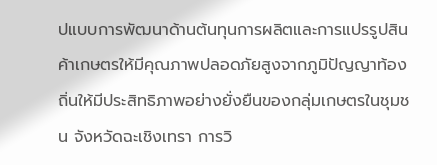ปแบบการพัฒนาด้านต้นทุนการผลิตและการแปรรูปสินค้าเกษตรให้มีคุณภาพปลอดภัยสูงจากภูมิปัญญาท้องถิ่นให้มีประสิทธิภาพอย่างยั่งยืนของกลุ่มเกษตรในชุมชน จังหวัดฉะเชิงเทรา การวิ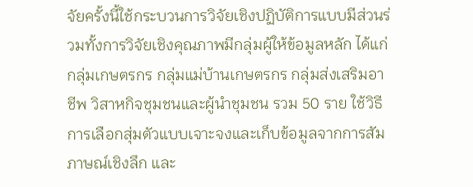จัยครั้งนี้ใช้กระบวนการวิจัยเชิงปฏิบัติการแบบมีส่วนร่วมทั้งการวิจัยเชิงคุณภาพมีกลุ่มผู้ให้ข้อมูลหลัก ได้แก่ กลุ่มเกษตรกร กลุ่มแม่บ้านเกษตรกร กลุ่มส่งเสริมอาชีพ วิสาหกิจชุมชนและผู้นำชุมชน รวม 50 ราย ใช้วิธีการเลือกสุ่มตัวแบบเจาะจงและเก็บข้อมูลจากการสัมภาษณ์เชิงลึก และ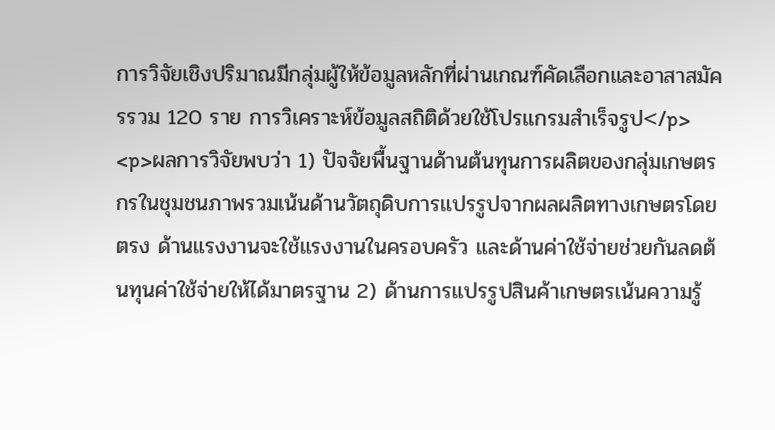การวิจัยเชิงปริมาณมีกลุ่มผู้ให้ข้อมูลหลักที่ผ่านเกณฑ์คัดเลือกและอาสาสมัครรวม 120 ราย การวิเคราะห์ข้อมูลสถิติด้วยใช้โปรแกรมสำเร็จรูป</p> <p>ผลการวิจัยพบว่า 1) ปัจจัยพื้นฐานด้านต้นทุนการผลิตของกลุ่มเกษตรกรในชุมชนภาพรวมเน้นด้านวัตถุดิบการแปรรูปจากผลผลิตทางเกษตรโดยตรง ด้านแรงงานจะใช้แรงงานในครอบครัว และด้านค่าใช้จ่ายช่วยกันลดต้นทุนค่าใช้จ่ายให้ได้มาตรฐาน 2) ด้านการแปรรูปสินค้าเกษตรเน้นความรู้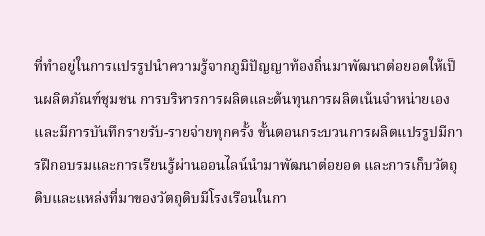ที่ทำอยู่ในการแปรรูปนำความรู้จากภูมิปัญญาท้องถิ่นมาพัฒนาต่อยอดให้เป็นผลิตภัณฑ์ชุมชน การบริหารการผลิตและต้นทุนการผลิตเน้นจำหน่ายเองและมีการบันทึกรายรับ-รายจ่ายทุกครั้ง ขั้นตอนกระบวนการผลิตแปรรูปมีการฝึกอบรมและการเรียนรู้ผ่านออนไลน์นำมาพัฒนาต่อยอด และการเก็บวัตถุดิบและแหล่งที่มาของวัตถุดิบมีโรงเรือนในกา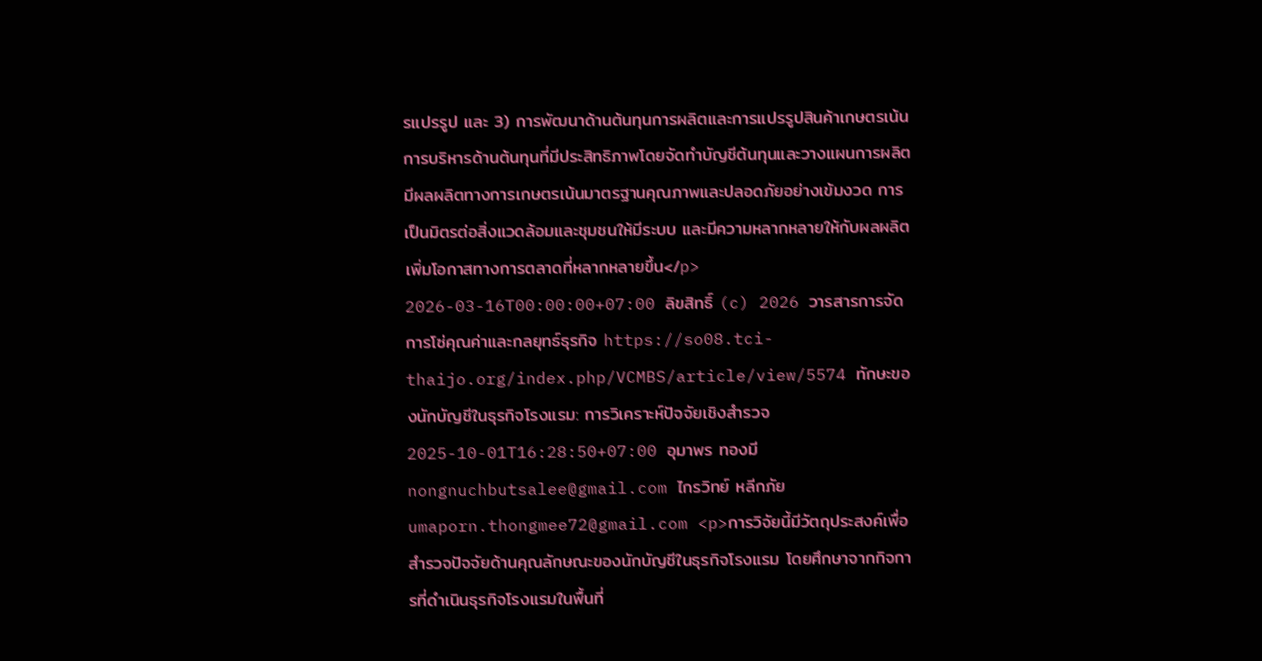รแปรรูป และ 3) การพัฒนาด้านต้นทุนการผลิตและการแปรรูปสินค้าเกษตรเน้นการบริหารด้านต้นทุนที่มีประสิทธิภาพโดยจัดทำบัญชีต้นทุนและวางแผนการผลิต มีผลผลิตทางการเกษตรเน้นมาตรฐานคุณภาพและปลอดภัยอย่างเข้มงวด การเป็นมิตรต่อสิ่งแวดล้อมและชุมชนให้มีระบบ และมีความหลากหลายให้กับผลผลิตเพิ่มโอกาสทางการตลาดที่หลากหลายขึ้น</p> 2026-03-16T00:00:00+07:00 ลิขสิทธิ์ (c) 2026 วารสารการจัดการโซ่คุณค่าและกลยุทธ์ธุรกิจ https://so08.tci-thaijo.org/index.php/VCMBS/article/view/5574 ทักษะของนักบัญชีในธุรกิจโรงแรม: การวิเคราะห์ปัจจัยเชิงสำรวจ 2025-10-01T16:28:50+07:00 อุมาพร ทองมี nongnuchbutsalee@gmail.com ไกรวิทย์ หลีกภัย umaporn.thongmee72@gmail.com <p>การวิจัยนี้มีวัตถุประสงค์เพื่อสำรวจปัจจัยด้านคุณลักษณะของนักบัญชีในธุรกิจโรงแรม โดยศึกษาจากกิจการที่ดำเนินธุรกิจโรงแรมในพื้นที่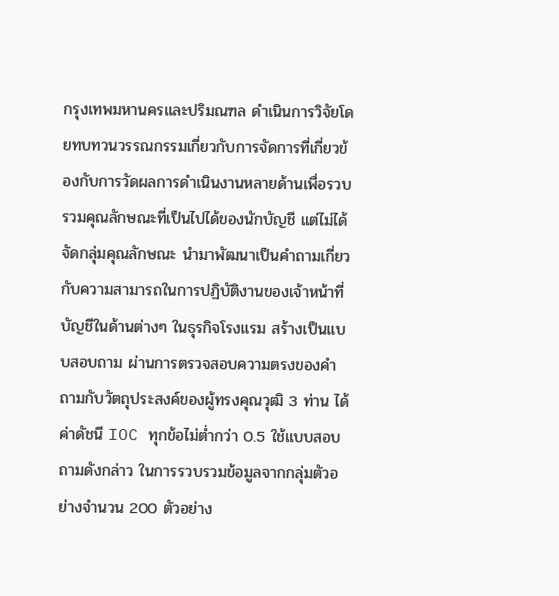กรุงเทพมหานครและปริมณฑล ดำเนินการวิจัยโดยทบทวนวรรณกรรมเกี่ยวกับการจัดการที่เกี่ยวข้องกับการวัดผลการดำเนินงานหลายด้านเพื่อรวบรวมคุณลักษณะที่เป็นไปได้ของนักบัญชี แต่ไม่ได้จัดกลุ่มคุณลักษณะ นำมาพัฒนาเป็นคำถามเกี่ยวกับความสามารถในการปฏิบัติงานของเจ้าหน้าที่บัญชีในด้านต่างๆ ในธุรกิจโรงแรม สร้างเป็นแบบสอบถาม ผ่านการตรวจสอบความตรงของคำถามกับวัตถุประสงค์ของผู้ทรงคุณวุฒิ 3 ท่าน ได้ค่าดัชนี IOC ทุกข้อไม่ต่ำกว่า 0.5 ใช้แบบสอบถามดังกล่าว ในการรวบรวมข้อมูลจากกลุ่มตัวอย่างจำนวน 200 ตัวอย่าง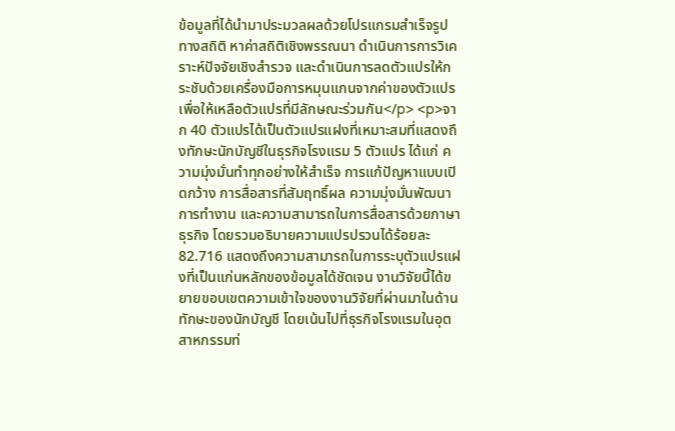ข้อมูลที่ได้นำมาประมวลผลด้วยโปรแกรมสำเร็จรูปทางสถิติ หาค่าสถิติเชิงพรรณนา ดำเนินการการวิเคราะห์ปัจจัยเชิงสำรวจ และดำเนินการลดตัวแปรให้กระชับด้วยเครื่องมือการหมุนแกนจากค่าของตัวแปรเพื่อให้เหลือตัวแปรที่มีลักษณะร่วมกัน</p> <p>จาก 40 ตัวแปรได้เป็นตัวแปรแฝงที่เหมาะสมที่แสดงถึงทักษะนักบัญชีในธุรกิจโรงแรม 5 ตัวแปร ได้แก่ ความมุ่งมั่นทำทุกอย่างให้สำเร็จ การแก้ปัญหาแบบเปิดกว้าง การสื่อสารที่สัมฤทธิ์ผล ความมุ่งมั่นพัฒนาการทำงาน และความสามารถในการสื่อสารด้วยภาษาธุรกิจ โดยรวมอธิบายความแปรปรวนได้ร้อยละ 82.716 แสดงถึงความสามารถในการระบุตัวแปรแฝงที่เป็นแก่นหลักของข้อมูลได้ชัดเจน งานวิจัยนี้ได้ขยายขอบเขตความเข้าใจของงานวิจัยที่ผ่านมาในด้านทักษะของนักบัญชี โดยเน้นไปที่ธุรกิจโรงแรมในอุตสาหกรรมท่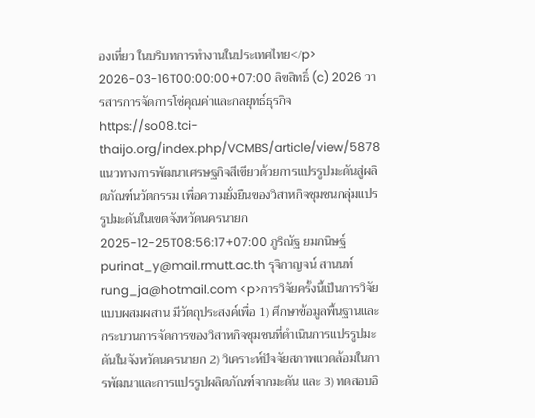องเที่ยว ในบริบทการทำงานในประเทศไทย</p> 2026-03-16T00:00:00+07:00 ลิขสิทธิ์ (c) 2026 วารสารการจัดการโซ่คุณค่าและกลยุทธ์ธุรกิจ https://so08.tci-thaijo.org/index.php/VCMBS/article/view/5878 แนวทางการพัฒนาเศรษฐกิจสีเขียวด้วยการแปรรูปมะดันสู่ผลิตภัณฑ์นวัตกรรม เพื่อความยั่งยืนของวิสาหกิจชุมชนกลุ่มแปรรูปมะดันในเขตจังหวัดนครนายก 2025-12-25T08:56:17+07:00 ภูริณัฐ ยมกนิษฐ์ purinat_y@mail.rmutt.ac.th รุจิกาญจน์ สานนท์ rung_ja@hotmail.com <p>การวิจัยครั้งนี้เป็นการวิจัยแบบผสมผสาน มีวัตถุประสงค์เพื่อ 1) ศึกษาข้อมูลพื้นฐานและกระบวนการจัดการของวิสาหกิจชุมชนที่ดำเนินการแปรรูปมะดันในจังหวัดนครนายก 2) วิเคราะห์ปัจจัยสภาพแวดล้อมในการพัฒนาและการแปรรูปผลิตภัณฑ์จากมะดัน และ 3) ทดสอบอิ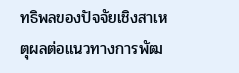ทธิพลของปัจจัยเชิงสาเหตุผลต่อแนวทางการพัฒ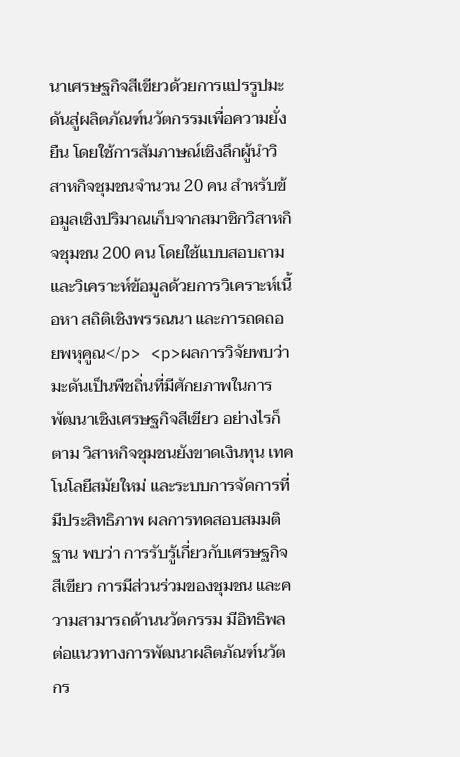นาเศรษฐกิจสีเขียวด้วยการแปรรูปมะดันสู่ผลิตภัณฑ์นวัตกรรมเพื่อความยั่งยืน โดยใช้การสัมภาษณ์เชิงลึกผู้นำวิสาหกิจชุมชนจำนวน 20 คน สำหรับข้อมูลเชิงปริมาณเก็บจากสมาชิกวิสาหกิจชุมชน 200 คน โดยใช้แบบสอบถาม และวิเคราะห์ข้อมูลด้วยการวิเคราะห์เนื้อหา สถิติเชิงพรรณนา และการถดถอยพหุคูณ</p> <p>ผลการวิจัยพบว่า มะดันเป็นพืชถิ่นที่มีศักยภาพในการพัฒนาเชิงเศรษฐกิจสีเขียว อย่างไรก็ตาม วิสาหกิจชุมชนยังขาดเงินทุน เทคโนโลยีสมัยใหม่ และระบบการจัดการที่มีประสิทธิภาพ ผลการทดสอบสมมติฐาน พบว่า การรับรู้เกี่ยวกับเศรษฐกิจสีเขียว การมีส่วนร่วมของชุมชน และความสามารถด้านนวัตกรรม มีอิทธิพลต่อแนวทางการพัฒนาผลิตภัณฑ์นวัตกร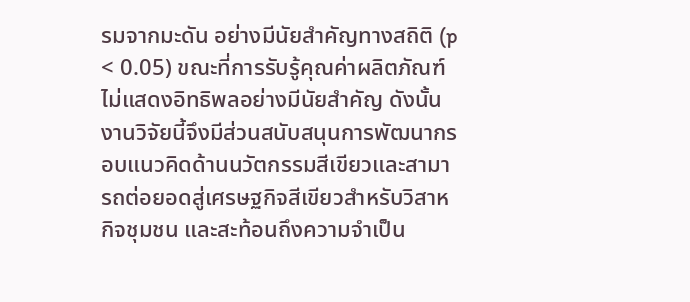รมจากมะดัน อย่างมีนัยสำคัญทางสถิติ (p < 0.05) ขณะที่การรับรู้คุณค่าผลิตภัณฑ์ไม่แสดงอิทธิพลอย่างมีนัยสำคัญ ดังนั้น งานวิจัยนี้จึงมีส่วนสนับสนุนการพัฒนากรอบแนวคิดด้านนวัตกรรมสีเขียวและสามารถต่อยอดสู่เศรษฐกิจสีเขียวสำหรับวิสาหกิจชุมชน และสะท้อนถึงความจำเป็น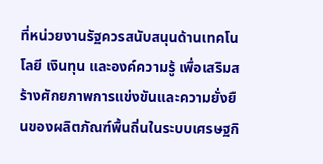ที่หน่วยงานรัฐควรสนับสนุนด้านเทคโนโลยี เงินทุน และองค์ความรู้ เพื่อเสริมสร้างศักยภาพการแข่งขันและความยั่งยืนของผลิตภัณฑ์พื้นถิ่นในระบบเศรษฐกิ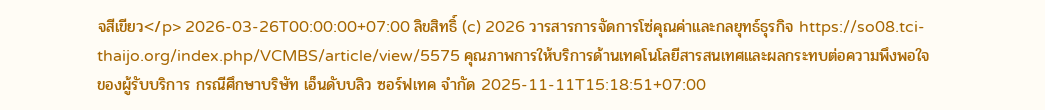จสีเขียว</p> 2026-03-26T00:00:00+07:00 ลิขสิทธิ์ (c) 2026 วารสารการจัดการโซ่คุณค่าและกลยุทธ์ธุรกิจ https://so08.tci-thaijo.org/index.php/VCMBS/article/view/5575 คุณภาพการให้บริการด้านเทคโนโลยีสารสนเทศและผลกระทบต่อความพึงพอใจ ของผู้รับบริการ กรณีศึกษาบริษัท เอ็นดับบลิว ซอร์ฟเทค จำกัด 2025-11-11T15:18:51+07:00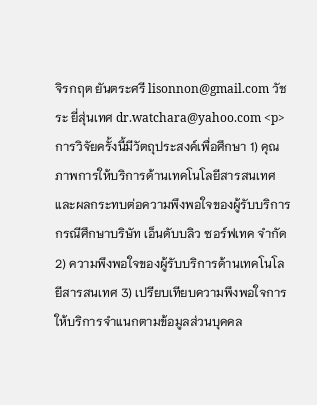จิรกฤต ยันตระศรี lisonnon@gmail.com วัชระ ยี่สุ่นเทศ dr.watchara@yahoo.com <p>การวิจัยครั้งนี้มีวัตถุประสงค์เพื่อศึกษา 1) คุณภาพการให้บริการด้านเทคโนโลยีสารสนเทศและผลกระทบต่อความพึงพอใจของผู้รับบริการ กรณีศึกษาบริษัท เอ็นดับบลิว ซอร์ฟเทค จำกัด 2) ความพึงพอใจของผู้รับบริการด้านเทคโนโลยีสารสนเทศ 3) เปรียบเทียบความพึงพอใจการให้บริการจำแนกตามข้อมูลส่วนบุคคล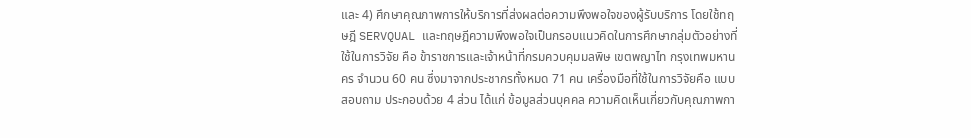และ 4) ศึกษาคุณภาพการให้บริการที่ส่งผลต่อความพึงพอใจของผู้รับบริการ โดยใช้ทฤษฎี SERVQUAL และทฤษฎีความพึงพอใจเป็นกรอบแนวคิดในการศึกษากลุ่มตัวอย่างที่ใช้ในการวิจัย คือ ข้าราชการและเจ้าหน้าที่กรมควบคุมมลพิษ เขตพญาไท กรุงเทพมหานคร จำนวน 60 คน ซึ่งมาจากประชากรทั้งหมด 71 คน เครื่องมือที่ใช้ในการวิจัยคือ แบบสอบถาม ประกอบด้วย 4 ส่วน ได้แก่ ข้อมูลส่วนบุคคล ความคิดเห็นเกี่ยวกับคุณภาพกา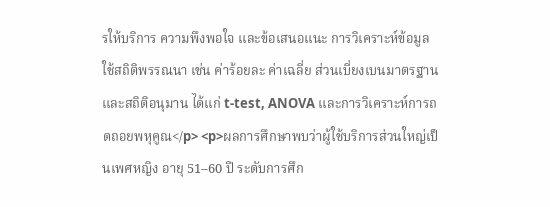รให้บริการ ความพึงพอใจ และข้อเสนอแนะ การวิเคราะห์ข้อมูลใช้สถิติพรรณนา เช่น ค่าร้อยละ ค่าเฉลี่ย ส่วนเบี่ยงเบนมาตรฐาน และสถิติอนุมาน ได้แก่ t-test, ANOVA และการวิเคราะห์การถดถอยพหุคูณ</p> <p>ผลการศึกษาพบว่าผู้ใช้บริการส่วนใหญ่เป็นเพศหญิง อายุ 51–60 ปี ระดับการศึก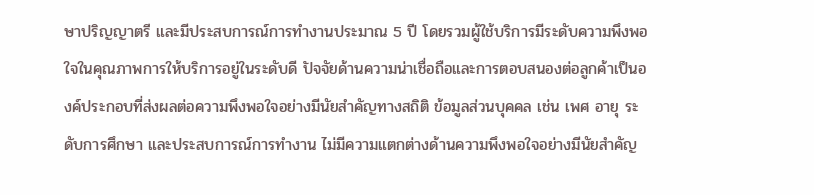ษาปริญญาตรี และมีประสบการณ์การทำงานประมาณ 5 ปี โดยรวมผู้ใช้บริการมีระดับความพึงพอใจในคุณภาพการให้บริการอยู่ในระดับดี ปัจจัยด้านความน่าเชื่อถือและการตอบสนองต่อลูกค้าเป็นองค์ประกอบที่ส่งผลต่อความพึงพอใจอย่างมีนัยสำคัญทางสถิติ ข้อมูลส่วนบุคคล เช่น เพศ อายุ ระดับการศึกษา และประสบการณ์การทำงาน ไม่มีความแตกต่างด้านความพึงพอใจอย่างมีนัยสำคัญ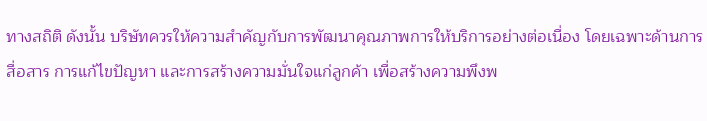ทางสถิติ ดังนั้น บริษัทควรให้ความสำคัญกับการพัฒนาคุณภาพการให้บริการอย่างต่อเนื่อง โดยเฉพาะด้านการสื่อสาร การแก้ไขปัญหา และการสร้างความมั่นใจแก่ลูกค้า เพื่อสร้างความพึงพ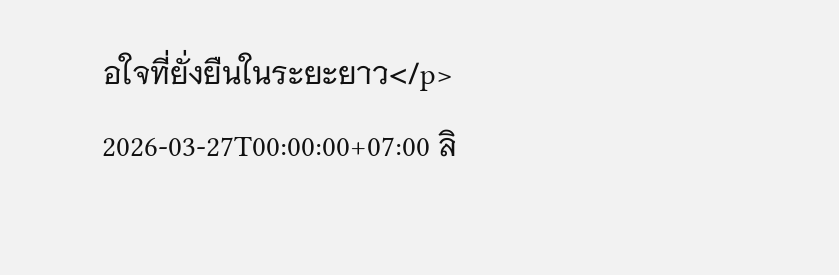อใจที่ยั่งยืนในระยะยาว</p> 2026-03-27T00:00:00+07:00 ลิ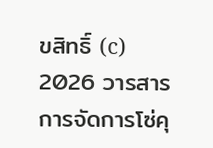ขสิทธิ์ (c) 2026 วารสารการจัดการโซ่คุ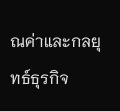ณค่าและกลยุทธ์ธุรกิจ